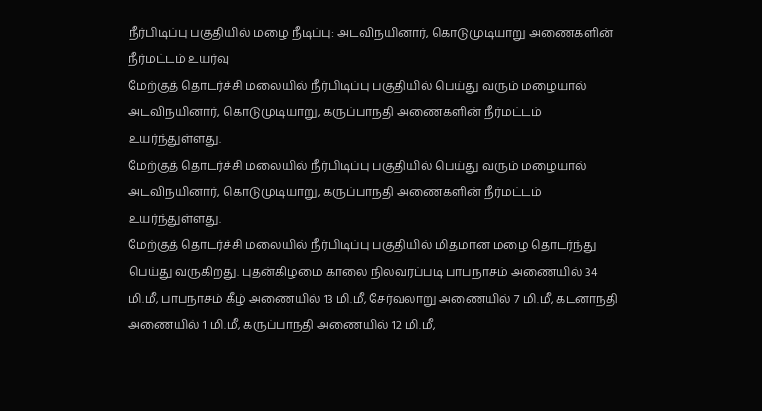நீர்பிடிப்பு பகுதியில் மழை நீடிப்பு: அடவிநயினார், கொடுமுடியாறு அணைகளின் நீர்மட்டம் உயர்வு
மேற்குத் தொடர்ச்சி மலையில் நீர்பிடிப்பு பகுதியில் பெய்து வரும் மழையால் அடவிநயினார், கொடுமுடியாறு, கருப்பாநதி அணைகளின் நீர்மட்டம் உயர்ந்துள்ளது.
மேற்குத் தொடர்ச்சி மலையில் நீர்பிடிப்பு பகுதியில் பெய்து வரும் மழையால் அடவிநயினார், கொடுமுடியாறு, கருப்பாநதி அணைகளின் நீர்மட்டம் உயர்ந்துள்ளது.
மேற்குத் தொடர்ச்சி மலையில் நீர்பிடிப்பு பகுதியில் மிதமான மழை தொடர்ந்து பெய்து வருகிறது. புதன்கிழமை காலை நிலவரப்படி பாபநாசம் அணையில் 34 மி.மீ, பாபநாசம் கீழ் அணையில் 13 மி.மீ, சேர்வலாறு அணையில் 7 மி.மீ, கடனாநதி அணையில் 1 மி.மீ, கருப்பாநதி அணையில் 12 மி.மீ,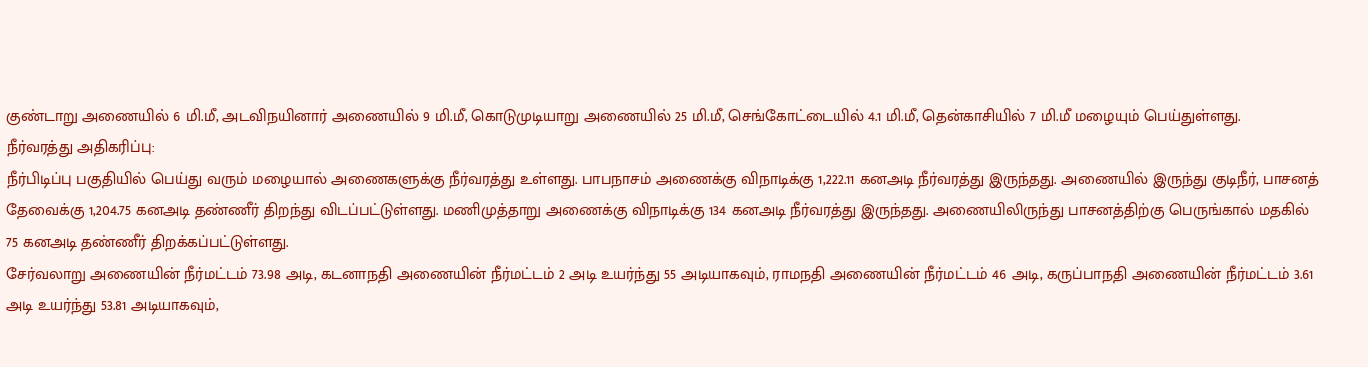குண்டாறு அணையில் 6 மி.மீ, அடவிநயினார் அணையில் 9 மி.மீ, கொடுமுடியாறு அணையில் 25 மி.மீ, செங்கோட்டையில் 4.1 மி.மீ, தென்காசியில் 7 மி.மீ மழையும் பெய்துள்ளது.
நீர்வரத்து அதிகரிப்பு:
நீர்பிடிப்பு பகுதியில் பெய்து வரும் மழையால் அணைகளுக்கு நீர்வரத்து உள்ளது. பாபநாசம் அணைக்கு விநாடிக்கு 1,222.11 கனஅடி நீர்வரத்து இருந்தது. அணையில் இருந்து குடிநீர், பாசனத் தேவைக்கு 1,204.75 கனஅடி தண்ணீர் திறந்து விடப்பட்டுள்ளது. மணிமுத்தாறு அணைக்கு விநாடிக்கு 134 கனஅடி நீர்வரத்து இருந்தது. அணையிலிருந்து பாசனத்திற்கு பெருங்கால் மதகில் 75 கனஅடி தண்ணீர் திறக்கப்பட்டுள்ளது.
சேர்வலாறு அணையின் நீர்மட்டம் 73.98 அடி, கடனாநதி அணையின் நீர்மட்டம் 2 அடி உயர்ந்து 55 அடியாகவும், ராமநதி அணையின் நீர்மட்டம் 46 அடி, கருப்பாநதி அணையின் நீர்மட்டம் 3.61 அடி உயர்ந்து 53.81 அடியாகவும்,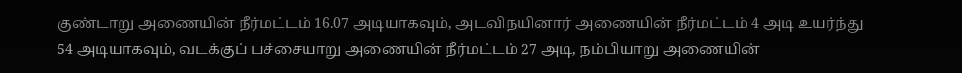குண்டாறு அணையின் நீர்மட்டம் 16.07 அடியாகவும், அடவிநயினார் அணையின் நீர்மட்டம் 4 அடி உயர்ந்து 54 அடியாகவும், வடக்குப் பச்சையாறு அணையின் நீர்மட்டம் 27 அடி, நம்பியாறு அணையின்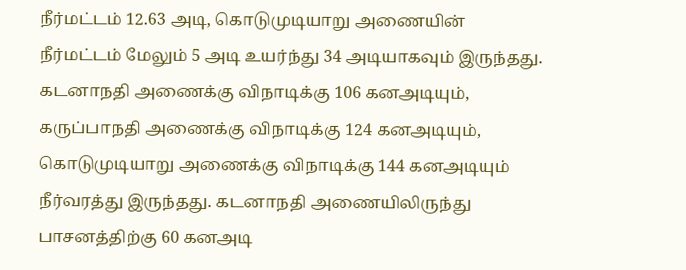நீர்மட்டம் 12.63 அடி, கொடுமுடியாறு அணையின் நீர்மட்டம் மேலும் 5 அடி உயர்ந்து 34 அடியாகவும் இருந்தது.
கடனாநதி அணைக்கு விநாடிக்கு 106 கனஅடியும், கருப்பாநதி அணைக்கு விநாடிக்கு 124 கனஅடியும், கொடுமுடியாறு அணைக்கு விநாடிக்கு 144 கனஅடியும் நீர்வரத்து இருந்தது. கடனாநதி அணையிலிருந்து பாசனத்திற்கு 60 கனஅடி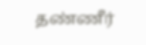தண்ணீர்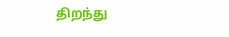திறந்து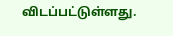விடப்பட்டுள்ளது.